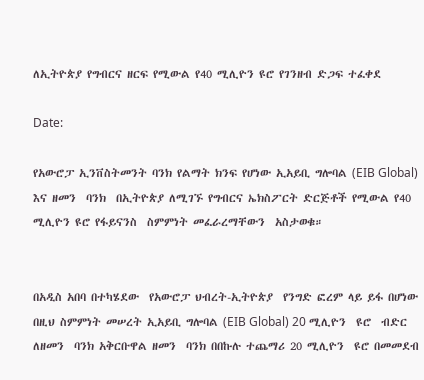ለኢትዮጵያ የግብርና ዘርፍ የሚውል የ40 ሚሊዮን ዩሮ የገንዘብ ድጋፍ ተፈቀደ

Date:

የአውሮፓ ኢንቨስትመንት ባንክ የልማት ክንፍ የሆነው ኢአይቢ ግሎባል (EIB Global)  እና ዘመን  ባንክ  በኢትዮጵያ ለሚገኙ የግብርና ኤክስፖርት ድርጅቶች የሚውል የ40 ሚሊዮን ዩሮ የፋይናንስ  ስምምነት መፈራረማቸውን  አስታወቁ።


በአዲስ አበባ በተካሄደው  የአውሮፓ ህብረት-ኢትዮጵያ  የንግድ ፎረም ላይ ይፋ በሆነው በዚህ ስምምነት መሠረት ኢአይቢ ግሎባል (EIB Global) 20 ሚሊዮን  ዩሮ  ብድር  ለዘመን  ባንክ አቅርቡዋል ዘመን  ባንክ በበኩሉ ተጨማሪ 20 ሚሊዮን  ዩሮ በመመደብ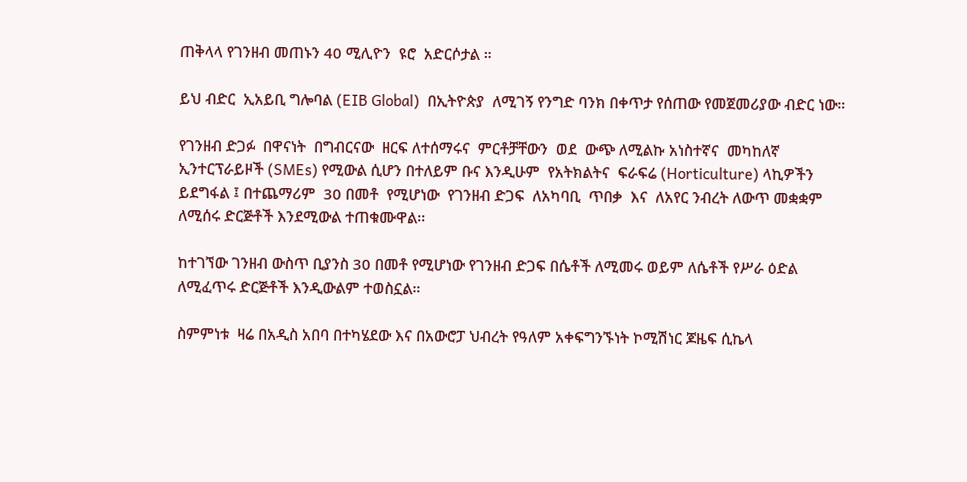ጠቅላላ የገንዘብ መጠኑን 40 ሚሊዮን  ዩሮ  አድርሶታል ።

ይህ ብድር  ኢአይቢ ግሎባል (EIB Global)  በኢትዮጵያ  ለሚገኝ የንግድ ባንክ በቀጥታ የሰጠው የመጀመሪያው ብድር ነው።

የገንዘብ ድጋፉ  በዋናነት  በግብርናው  ዘርፍ ለተሰማሩና  ምርቶቻቸውን  ወደ  ውጭ ለሚልኩ አነስተኛና  መካከለኛ  ኢንተርፕራይዞች (SMEs) የሚውል ሲሆን በተለይም ቡና እንዲሁም  የአትክልትና  ፍራፍሬ (Horticulture) ላኪዎችን ይደግፋል ፤ በተጨማሪም  30 በመቶ  የሚሆነው  የገንዘብ ድጋፍ  ለአካባቢ  ጥበቃ  እና  ለአየር ንብረት ለውጥ መቋቋም ለሚሰሩ ድርጅቶች እንደሚውል ተጠቁሙዋል፡፡

ከተገኘው ገንዘብ ውስጥ ቢያንስ 30 በመቶ የሚሆነው የገንዘብ ድጋፍ በሴቶች ለሚመሩ ወይም ለሴቶች የሥራ ዕድል ለሚፈጥሩ ድርጅቶች እንዲውልም ተወስኗል።

ስምምነቱ  ዛሬ በአዲስ አበባ በተካሄደው እና በአውሮፓ ህብረት የዓለም አቀፍግንኙነት ኮሚሽነር ጆዜፍ ሲኬላ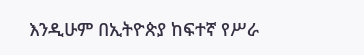እንዲሁም በኢትዮጵያ ከፍተኛ የሥራ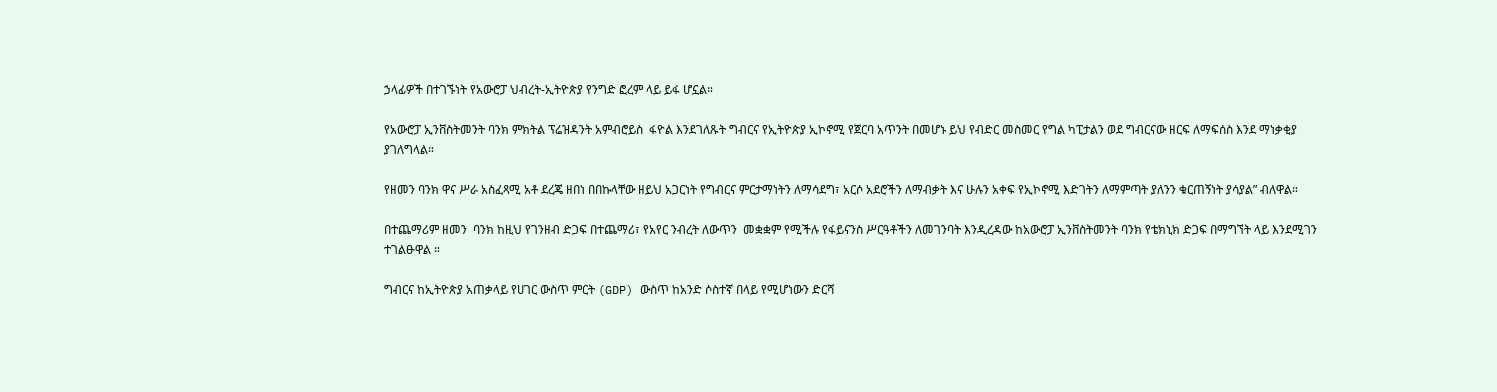ኃላፊዎች በተገኙነት የአውሮፓ ህብረት-ኢትዮጵያ የንግድ ፎረም ላይ ይፋ ሆኗል።

የአውሮፓ ኢንቨስትመንት ባንክ ምክትል ፕሬዝዳንት አምብሮይስ  ፋዮል እንደገለጹት ግብርና የኢትዮጵያ ኢኮኖሚ የጀርባ አጥንት በመሆኑ ይህ የብድር መስመር የግል ካፒታልን ወደ ግብርናው ዘርፍ ለማፍሰስ እንደ ማነቃቂያ ያገለግላል።

የዘመን ባንክ ዋና ሥራ አስፈጻሚ አቶ ደረጄ ዘበነ በበኩላቸው ዘይህ አጋርነት የግብርና ምርታማነትን ለማሳደግ፣ አርሶ አደሮችን ለማብቃት እና ሁሉን አቀፍ የኢኮኖሚ እድገትን ለማምጣት ያለንን ቁርጠኝነት ያሳያል” ብለዋል።

በተጨማሪም ዘመን  ባንክ ከዚህ የገንዘብ ድጋፍ በተጨማሪ፣ የአየር ንብረት ለውጥን  መቋቋም የሚችሉ የፋይናንስ ሥርዓቶችን ለመገንባት እንዲረዳው ከአውሮፓ ኢንቨስትመንት ባንክ የቴክኒክ ድጋፍ በማግኘት ላይ እንደሚገን ተገልፁዋል ።

ግብርና ከኢትዮጵያ አጠቃላይ የሀገር ውስጥ ምርት (GDP) ውስጥ ከአንድ ሶስተኛ በላይ የሚሆነውን ድርሻ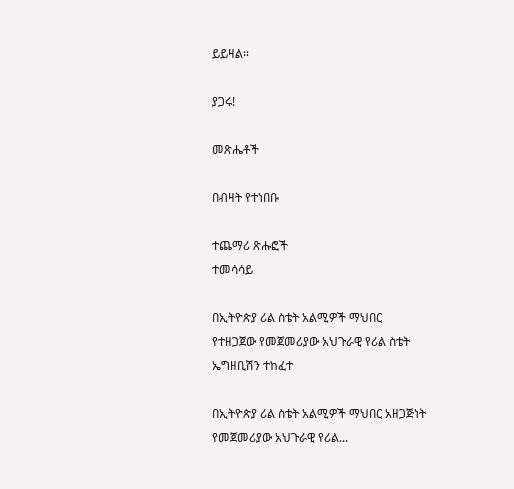ይይዛል።

ያጋሩ!

መጽሔቶች

በብዛት የተነበቡ

ተጨማሪ ጽሑፎች
ተመሳሳይ

በኢትዮጵያ ሪል ስቴት አልሚዎች ማህበር የተዘጋጀው የመጀመሪያው አህጉራዊ የሪል ስቴት ኤግዘቢሽን ተከፈተ

በኢትዮጵያ ሪል ስቴት አልሚዎች ማህበር አዘጋጅነት የመጀመሪያው አህጉራዊ የሪል...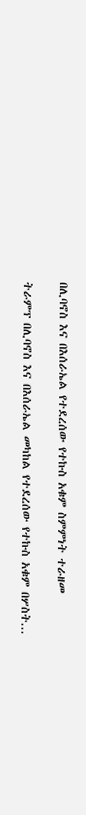በሊባኖስ እና በእሰራኤል የተደረሰው የተኩስ አቁም ስምምነት ተራዘመ

ትራምፕ በሊባኖስ እና በእሰራኤል መካከል የተደረሰው የተኩስ አቁም በሦስት...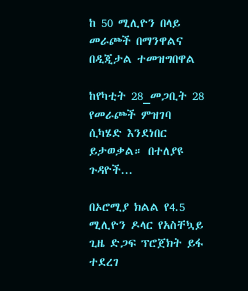ከ 50 ሚሊዮን በላይ መራጮች በማንዋልና በዲጂታል ተመዝግበዋል

ከየካቲት 28_መጋቢት 28 የመራጮች ምዝገባ ሲካሄድ እንደነበር ይታወቃል። በተለያዩ ጉዳዮች...

በኦሮሚያ ክልል የ4.5 ሚሊዮን ዶላር የአስቸኳይ ጊዜ ድጋፍ ፕሮጀክት ይፋ ተደረገ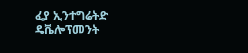ፈያ ኢንተግሬትድ ዴቬሎፕመንት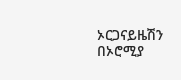ኦርጋናይዜሽን በኦሮሚያ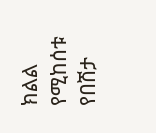ክልል የሚከሰቱ የበሽታ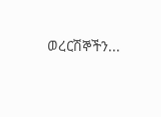ወረርሽኞችን...